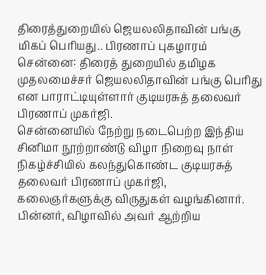திரைத்துறையில் ஜெயலலிதாவின் பங்கு மிகப் பெரியது.. பிரணாப் புகழாரம்
சென்னை: திரைத் துறையில் தமிழக முதலமைச்சர் ஜெயலலிதாவின் பங்கு பெரிது என பாராட்டியுள்ளார் குடியரசுத் தலைவர் பிரணாப் முகர்ஜி.
சென்னையில் நேற்று நடைபெற்ற இந்திய சினிமா நூற்றாண்டு விழா நிறைவு நாள் நிகழ்ச்சியில் கலந்துகொண்ட குடியரசுத் தலைவர் பிரணாப் முகர்ஜி, கலைஞர்களுக்கு விருதுகள் வழங்கினார்.
பின்னர், விழாவில் அவர் ஆற்றிய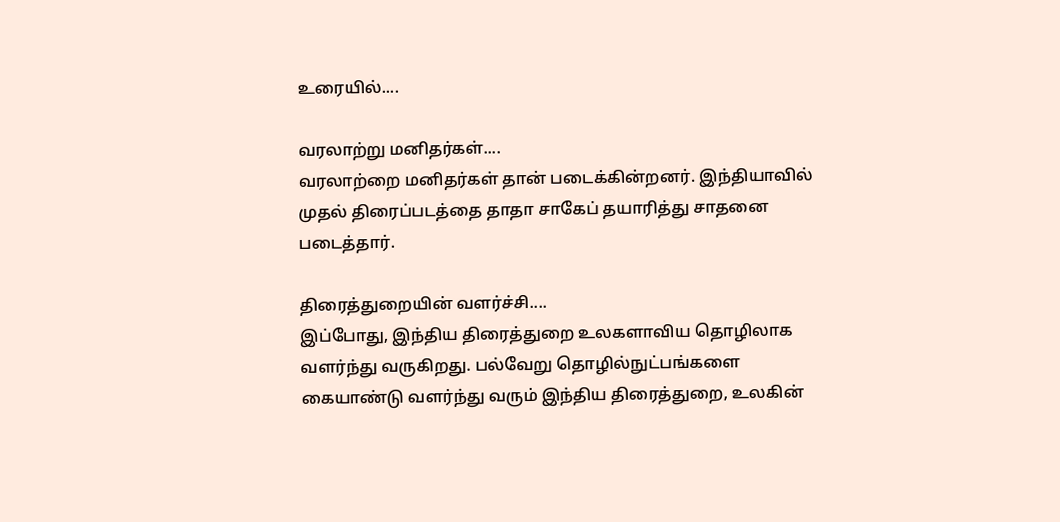உரையில்....

வரலாற்று மனிதர்கள்....
வரலாற்றை மனிதர்கள் தான் படைக்கின்றனர். இந்தியாவில் முதல் திரைப்படத்தை தாதா சாகேப் தயாரித்து சாதனை படைத்தார்.

திரைத்துறையின் வளர்ச்சி....
இப்போது, இந்திய திரைத்துறை உலகளாவிய தொழிலாக வளர்ந்து வருகிறது. பல்வேறு தொழில்நுட்பங்களை கையாண்டு வளர்ந்து வரும் இந்திய திரைத்துறை, உலகின்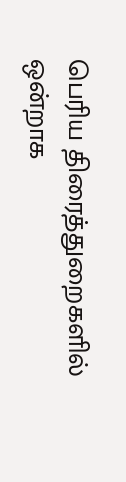பெரிய திரைத்துறைகளில் ஒன்றாக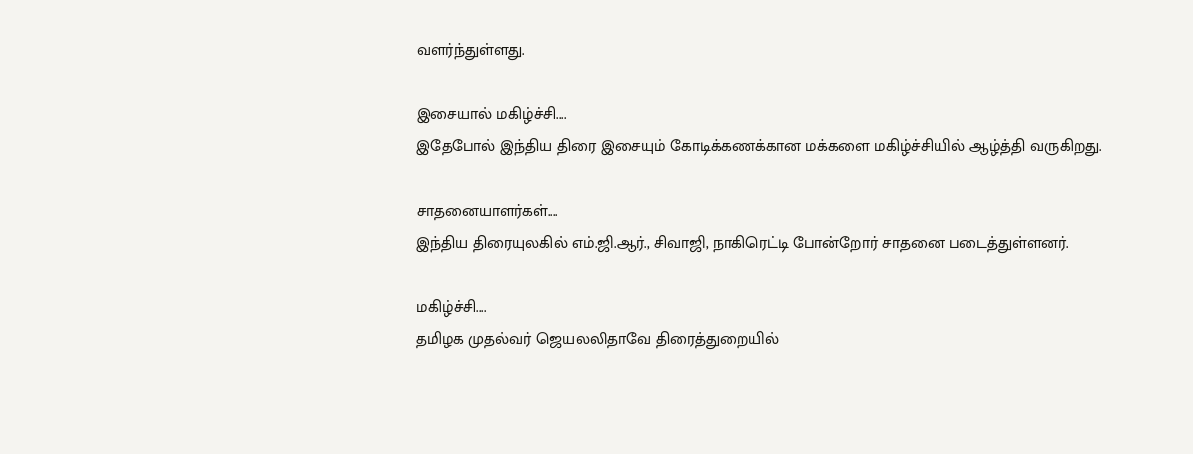வளர்ந்துள்ளது.

இசையால் மகிழ்ச்சி....
இதேபோல் இந்திய திரை இசையும் கோடிக்கணக்கான மக்களை மகிழ்ச்சியில் ஆழ்த்தி வருகிறது.

சாதனையாளர்கள்....
இந்திய திரையுலகில் எம்.ஜி.ஆர்., சிவாஜி, நாகிரெட்டி போன்றோர் சாதனை படைத்துள்ளனர்.

மகிழ்ச்சி....
தமிழக முதல்வர் ஜெயலலிதாவே திரைத்துறையில்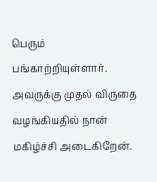பெரும் பங்காற்றியுள்ளார். அவருக்கு முதல் விருதை வழங்கியதில் நான் மகிழ்ச்சி அடைகிறேன்.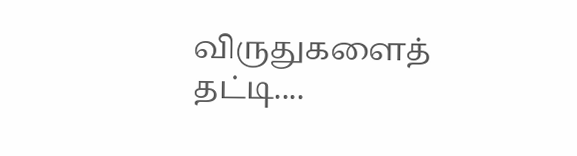விருதுகளைத் தட்டி....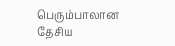பெரும்பாலான தேசிய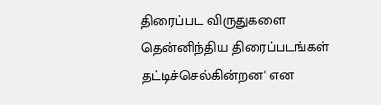திரைப்பட விருதுகளை தென்னிந்திய திரைப்படங்கள் தட்டிச்செல்கின்றன' என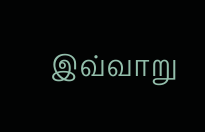இவ்வாறு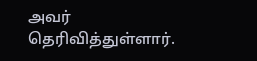அவர் தெரிவித்துள்ளார்.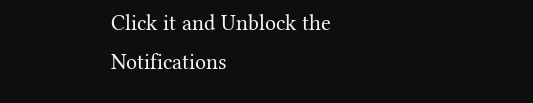Click it and Unblock the Notifications